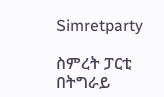Simretparty

ስምረት ፓርቲ በትግራይ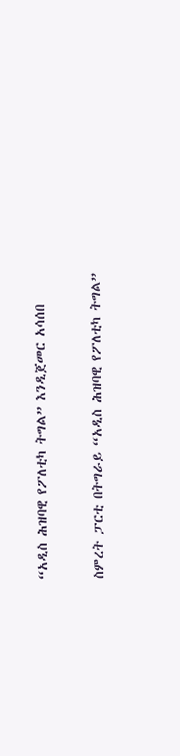“አዲስ ሕዝባዊ የፖለቲካ ትግል” እንዲጀመር አሳሰበ

ስምረት ፓርቲ በትግራይ “አዲስ ሕዝባዊ የፖለቲካ ትግል”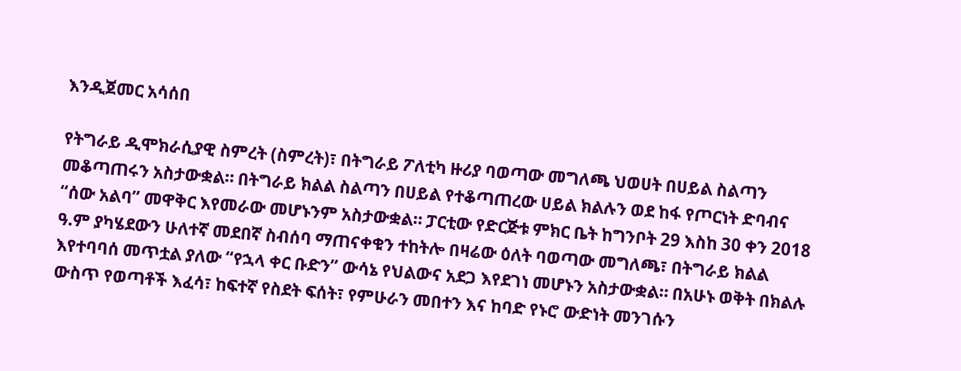እንዲጀመር አሳሰበ

የትግራይ ዲሞክራሲያዊ ስምረት (ስምረት)፣ በትግራይ ፖለቲካ ዙሪያ ባወጣው መግለጫ ህወሀት በሀይል ስልጣን መቆጣጠሩን አስታውቋል። በትግራይ ክልል ስልጣን በሀይል የተቆጣጠረው ሀይል ክልሉን ወደ ከፋ የጦርነት ድባብና “ሰው አልባ” መዋቅር እየመራው መሆኑንም አስታውቋል። ፓርቲው የድርጅቱ ምክር ቤት ከግንቦት 29 እስከ 30 ቀን 2018 ዓ.ም ያካሄደውን ሁለተኛ መደበኛ ስብሰባ ማጠናቀቁን ተከትሎ በዛሬው ዕለት ባወጣው መግለጫ፣ በትግራይ ክልል እየተባባሰ መጥቷል ያለው “የኋላ ቀር ቡድን” ውሳኔ የህልውና አደጋ እየደገነ መሆኑን አስታውቋል። በአሁኑ ወቅት በክልሉ ውስጥ የወጣቶች እፈሳ፣ ከፍተኛ የስደት ፍሰት፣ የምሁራን መበተን እና ከባድ የኑሮ ውድነት መንገሱን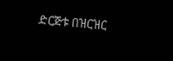ድርጅቱ በዝርዝር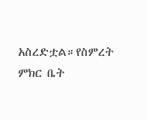አስረድቷል።የስምረት ምክር ቤት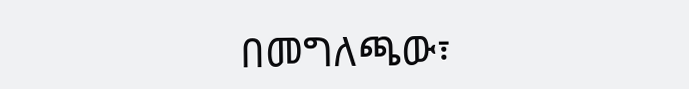በመግለጫው፣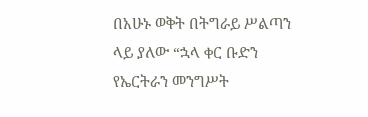በአሁኑ ወቅት በትግራይ ሥልጣን ላይ ያለው “ኋላ ቀር ቡድን የኤርትራን መንግሥት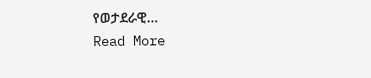የወታደራዊ…
Read More